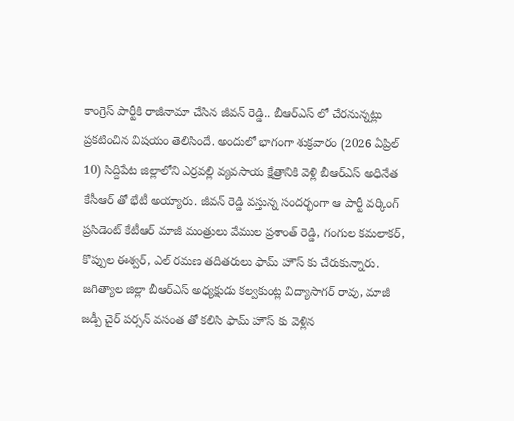కాంగ్రెస్ పార్టీకి రాజీనామా చేసిన జీవన్ రెడ్డి.. బీఆర్ఎస్ లో చేరనున్నట్లు ప్రకటించిన విషయం తెలిసిందే. అందులో భాగంగా శుక్రవారం (2026 ఏప్రిల్ 10) సిద్దిపేట జిల్లాలోని ఎర్రవల్లి వ్యవసాయ క్షేత్రానికి వెళ్లి బీఆర్ఎస్ అధినేత కేసీఆర్ తో భేటీ అయ్యారు. జీవన్ రెడ్డి వస్తున్న సందర్భంగా ఆ పార్టీ వర్కింగ్ ప్రసిడెంట్ కేటీఆర్ మాజీ మంత్రులు వేముల ప్రశాంత్ రెడ్డి, గంగుల కమలాకర్, కొప్పుల ఈశ్వర్, ఎల్ రమణ తదితరులు ఫామ్ హౌస్ కు చేరుకున్నారు.
జగిత్యాల జిల్లా బీఆర్ఎస్ అధ్యక్షుడు కల్వకుంట్ల విద్యాసాగర్ రావు, మాజీ జడ్పీ చైర్ పర్సన్ వసంత తో కలిసి ఫామ్ హౌస్ కు వెళ్లిన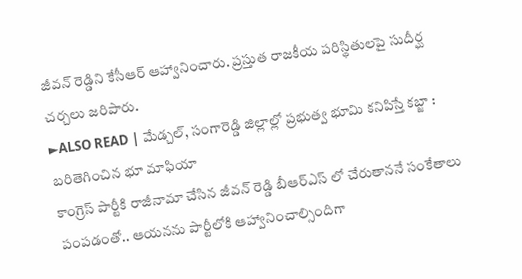జీవన్ రెడ్డిని కేసీఆర్ ఆహ్వానించారు. ప్రస్తుత రాజకీయ పరిస్థితులపై సుదీర్ఘ చర్చలు జరిపారు.
►ALSO READ | మేడ్చల్, సంగారెడ్డి జిల్లాల్లో ప్రభుత్వ భూమి కనిపిస్తే కబ్జా : బరితెగించిన భూ మాఫియా
కాంగ్రెస్ పార్టీకి రాజీనామా చేసిన జీవన్ రెడ్డి బీఆర్ఎస్ లో చేరుతాననే సంకేతాలు పంపడంతో.. ఆయనను పార్టీలోకి ఆహ్వానించాల్సిందిగా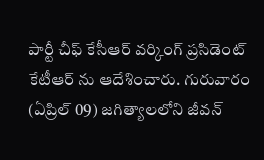పార్టీ చీఫ్ కేసీఆర్ వర్కింగ్ ప్రసిడెంట్ కేటీఆర్ ను ఆదేశించారు. గురువారం (ఏప్రిల్ 09) జగిత్యాలలోని జీవన్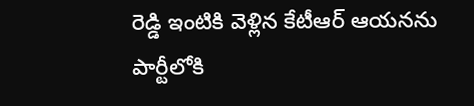రెడ్డి ఇంటికి వెళ్లిన కేటీఆర్ ఆయనను పార్టీలోకి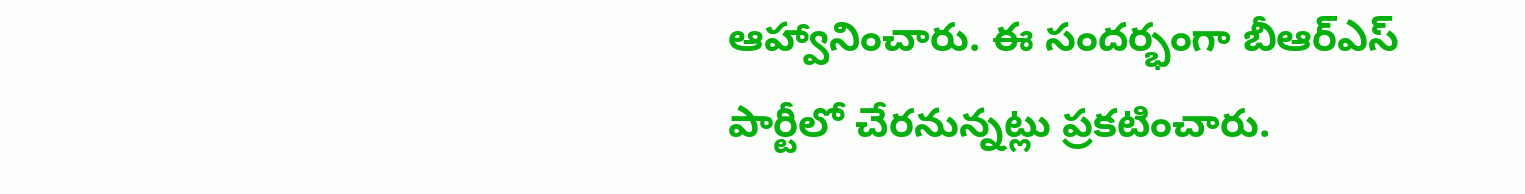ఆహ్వానించారు. ఈ సందర్భంగా బీఆర్ఎస్ పార్టీలో చేరనున్నట్లు ప్రకటించారు.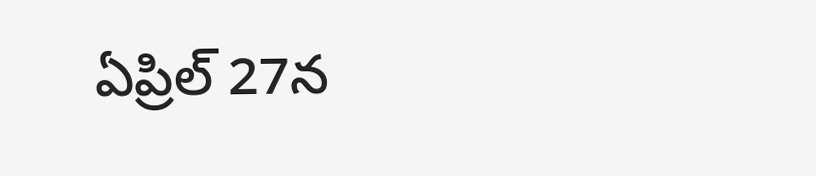ఏప్రిల్ 27న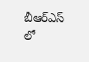బీఆర్ఎస్ లో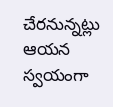చేరనున్నట్లు ఆయన స్వయంగా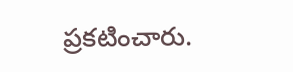ప్రకటించారు.